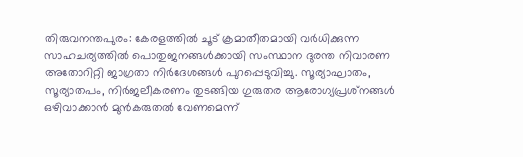തിരുവനന്തപുരം: കേരളത്തില്‍ ചൂട് ക്രമാതീതമായി വര്‍ധിക്കുന്ന സാഹചര്യത്തില്‍ പൊതുജനങ്ങള്‍ക്കായി സംസ്ഥാന ദുരന്ത നിവാരണ അതോറിറ്റി ജാഗ്രതാ നിര്‍ദേശങ്ങള്‍ പുറപ്പെടുവിച്ചു. സൂര്യാഘാതം, സൂര്യാതപം, നിര്‍ജലീകരണം തുടങ്ങിയ ഗുരുതര ആരോഗ്യപ്രശ്‌നങ്ങള്‍ ഒഴിവാക്കാന്‍ മുന്‍കരുതല്‍ വേണമെന്ന്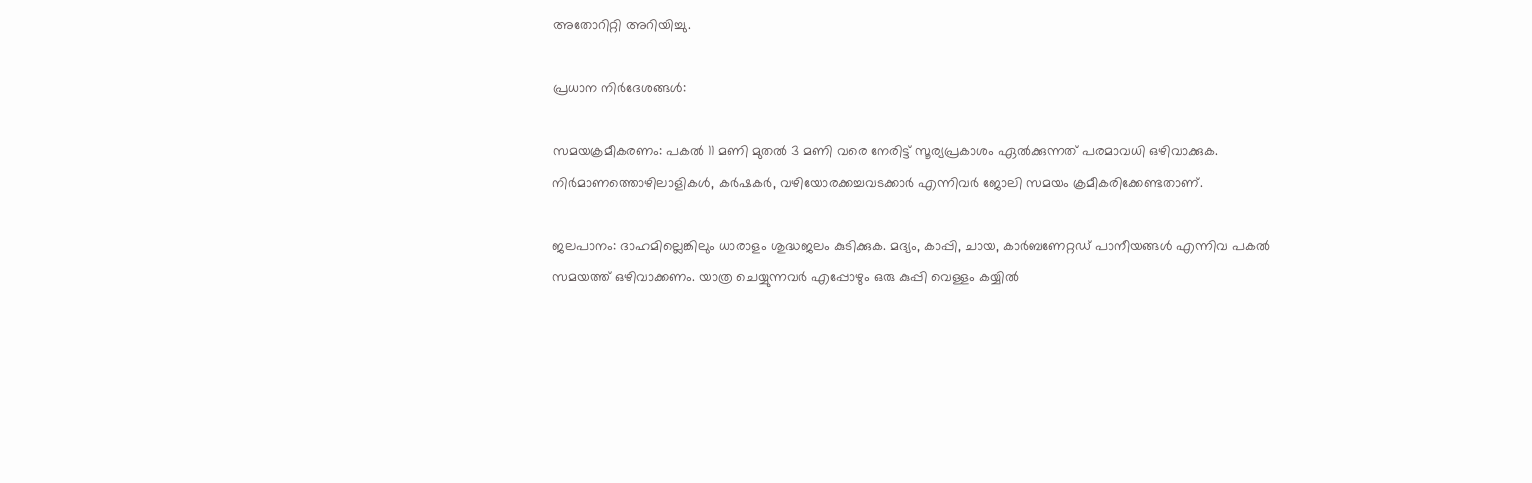അതോറിറ്റി അറിയിച്ചു.

പ്രധാന നിര്‍ദേശങ്ങള്‍:

സമയക്രമീകരണം: പകല്‍ 11 മണി മുതല്‍ 3 മണി വരെ നേരിട്ട് സൂര്യപ്രകാശം ഏല്‍ക്കുന്നത് പരമാവധി ഒഴിവാക്കുക. നിര്‍മാണത്തൊഴിലാളികള്‍, കര്‍ഷകര്‍, വഴിയോരക്കച്ചവടക്കാര്‍ എന്നിവര്‍ ജോലി സമയം ക്രമീകരിക്കേണ്ടതാണ്.

ജലപാനം: ദാഹമില്ലെങ്കിലും ധാരാളം ശുദ്ധജലം കുടിക്കുക. മദ്യം, കാപ്പി, ചായ, കാര്‍ബണേറ്റഡ് പാനീയങ്ങള്‍ എന്നിവ പകല്‍ സമയത്ത് ഒഴിവാക്കണം. യാത്ര ചെയ്യുന്നവര്‍ എപ്പോഴും ഒരു കുപ്പി വെള്ളം കയ്യില്‍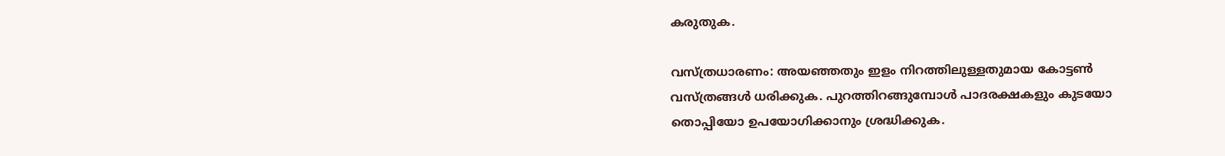കരുതുക.

വസ്ത്രധാരണം: അയഞ്ഞതും ഇളം നിറത്തിലുള്ളതുമായ കോട്ടണ്‍ വസ്ത്രങ്ങള്‍ ധരിക്കുക. പുറത്തിറങ്ങുമ്പോള്‍ പാദരക്ഷകളും കുടയോ തൊപ്പിയോ ഉപയോഗിക്കാനും ശ്രദ്ധിക്കുക.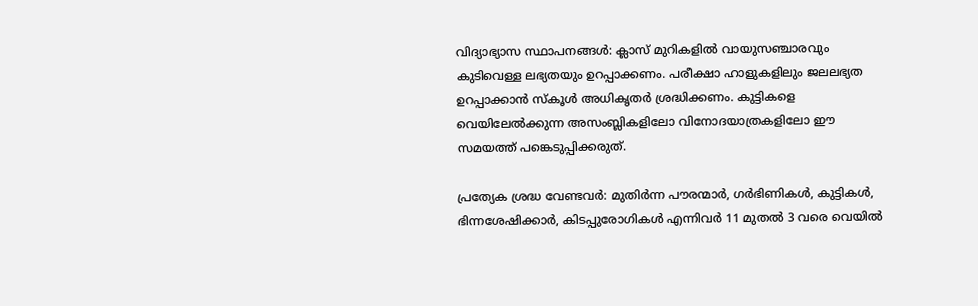വിദ്യാഭ്യാസ സ്ഥാപനങ്ങള്‍: ക്ലാസ് മുറികളില്‍ വായുസഞ്ചാരവും കുടിവെള്ള ലഭ്യതയും ഉറപ്പാക്കണം. പരീക്ഷാ ഹാളുകളിലും ജലലഭ്യത ഉറപ്പാക്കാന്‍ സ്‌കൂള്‍ അധികൃതര്‍ ശ്രദ്ധിക്കണം. കുട്ടികളെ വെയിലേല്‍ക്കുന്ന അസംബ്ലികളിലോ വിനോദയാത്രകളിലോ ഈ സമയത്ത് പങ്കെടുപ്പിക്കരുത്.

പ്രത്യേക ശ്രദ്ധ വേണ്ടവര്‍: മുതിര്‍ന്ന പൗരന്മാര്‍, ഗര്‍ഭിണികള്‍, കുട്ടികള്‍, ഭിന്നശേഷിക്കാര്‍, കിടപ്പുരോഗികള്‍ എന്നിവര്‍ 11 മുതല്‍ 3 വരെ വെയില്‍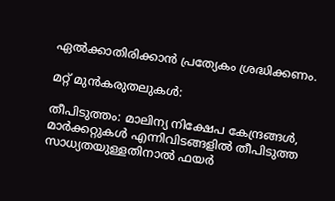ഏല്‍ക്കാതിരിക്കാന്‍ പ്രത്യേകം ശ്രദ്ധിക്കണം.

മറ്റ് മുന്‍കരുതലുകള്‍:

തീപിടുത്തം: മാലിന്യ നിക്ഷേപ കേന്ദ്രങ്ങള്‍, മാര്‍ക്കറ്റുകള്‍ എന്നിവിടങ്ങളില്‍ തീപിടുത്ത സാധ്യതയുള്ളതിനാല്‍ ഫയര്‍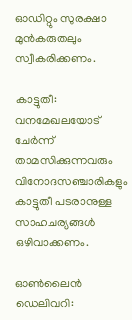ഓഡിറ്റും സുരക്ഷാ മുന്‍കരുതലും സ്വീകരിക്കണം.

കാട്ടുതീ: വനമേഖലയോട് ചേര്‍ന്ന് താമസിക്കുന്നവരും വിനോദസഞ്ചാരികളും കാട്ടുതീ പടരാനുള്ള സാഹചര്യങ്ങള്‍ ഒഴിവാക്കണം.

ഓണ്‍ലൈന്‍ ഡെലിവറി: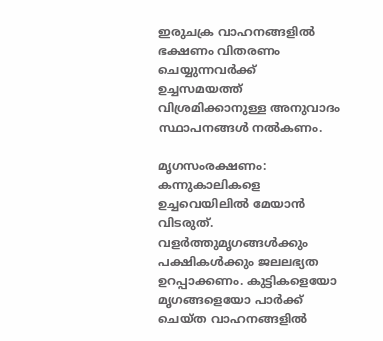ഇരുചക്ര വാഹനങ്ങളില്‍ ഭക്ഷണം വിതരണം ചെയ്യുന്നവര്‍ക്ക് ഉച്ചസമയത്ത് വിശ്രമിക്കാനുള്ള അനുവാദം സ്ഥാപനങ്ങള്‍ നല്‍കണം.

മൃഗസംരക്ഷണം: കന്നുകാലികളെ ഉച്ചവെയിലില്‍ മേയാന്‍ വിടരുത്. വളര്‍ത്തുമൃഗങ്ങള്‍ക്കും പക്ഷികള്‍ക്കും ജലലഭ്യത ഉറപ്പാക്കണം. കുട്ടികളെയോ മൃഗങ്ങളെയോ പാര്‍ക്ക് ചെയ്ത വാഹനങ്ങളില്‍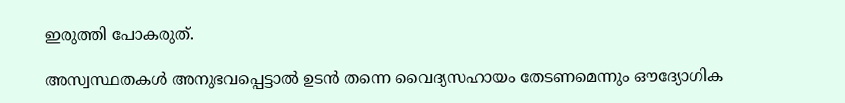ഇരുത്തി പോകരുത്.

അസ്വസ്ഥതകള്‍ അനുഭവപ്പെട്ടാല്‍ ഉടന്‍ തന്നെ വൈദ്യസഹായം തേടണമെന്നും ഔദ്യോഗിക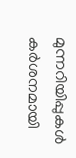മുന്നറിയിപ്പുകള്‍ കര്‍ശനമായി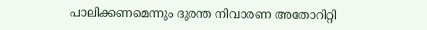പാലിക്കണമെന്നും ദുരന്ത നിവാരണ അതോറിറ്റി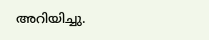അറിയിച്ചു.